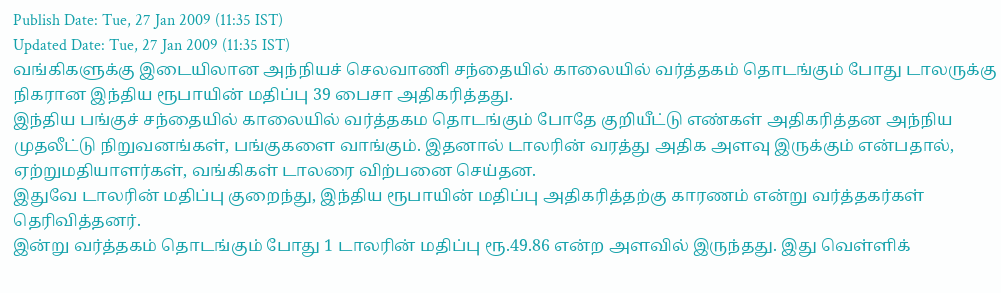Publish Date: Tue, 27 Jan 2009 (11:35 IST)
Updated Date: Tue, 27 Jan 2009 (11:35 IST)
வங்கிகளுக்கு இடையிலான அந்நியச் செலவாணி சந்தையில் காலையில் வர்த்தகம் தொடங்கும் போது டாலருக்கு நிகரான இந்திய ரூபாயின் மதிப்பு 39 பைசா அதிகரித்தது.
இந்திய பங்குச் சந்தையில் காலையில் வர்த்தகம தொடங்கும் போதே குறியீட்டு எண்கள் அதிகரித்தன அந்நிய முதலீட்டு நிறுவனங்கள், பங்குகளை வாங்கும். இதனால் டாலரின் வரத்து அதிக அளவு இருக்கும் என்பதால், ஏற்றுமதியாளர்கள், வங்கிகள் டாலரை விற்பனை செய்தன.
இதுவே டாலரின் மதிப்பு குறைந்து, இந்திய ரூபாயின் மதிப்பு அதிகரித்தற்கு காரணம் என்று வர்த்தகர்கள் தெரிவித்தனர்.
இன்று வர்த்தகம் தொடங்கும் போது 1 டாலரின் மதிப்பு ரூ.49.86 என்ற அளவில் இருந்தது. இது வெள்ளிக்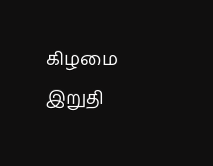கிழமை இறுதி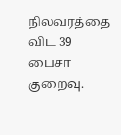நிலவரத்தை விட 39 பைசா குறைவு.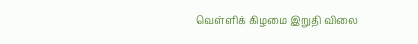வெள்ளிக் கிழமை இறுதி விலை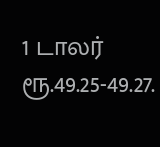1 டாலர் ரூ.49.25-49.27.